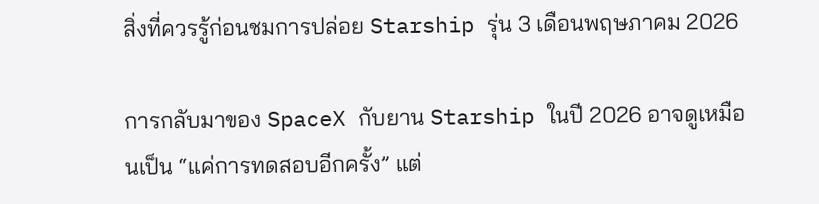สิ่งที่ควรรู้ก่อนชมการปล่อย Starship รุ่น 3 เดือนพฤษภาคม 2026

การกลับมาของ SpaceX กับยาน Starship ในปี 2026 อาจดูเหมือนเป็น “แค่การทดสอบอีกครั้ง” แต่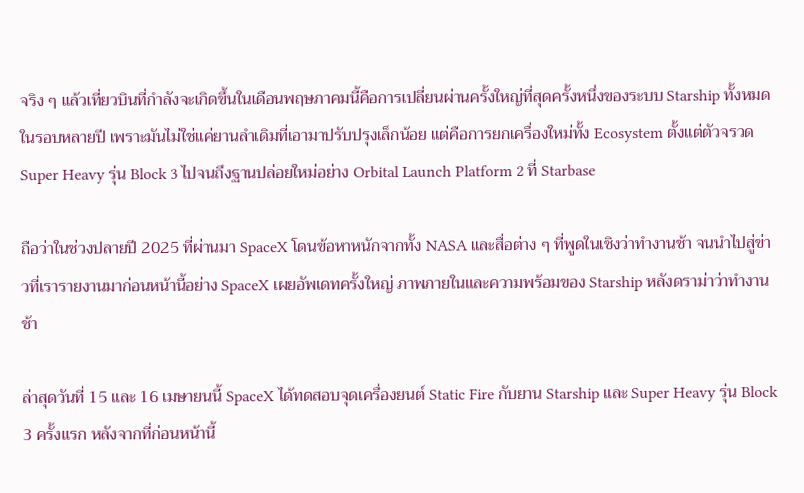จริง ๆ แล้วเที่ยวบินที่กำลังจะเกิดขึ้นในเดือนพฤษภาคมนี้คือการเปลี่ยนผ่านครั้งใหญ่ที่สุดครั้งหนึ่งของระบบ Starship ทั้งหมดในรอบหลายปี เพราะมันไม่ใช่แค่ยานลำเดิมที่เอามาปรับปรุงเล็กน้อย แต่คือการยกเครื่องใหม่ทั้ง Ecosystem ตั้งแต่ตัวจรวด Super Heavy รุ่น Block 3 ไปจนถึงฐานปล่อยใหม่อย่าง Orbital Launch Platform 2 ที่ Starbase

ถือว่าในช่วงปลายปี 2025 ที่ผ่านมา SpaceX โดนข้อหาหนักจากทั้ง NASA และสื่อต่าง ๆ ที่พูดในเชิงว่าทำงานช้า จนนำไปสู่ข่าวที่เรารายงานมาก่อนหน้านี้อย่าง SpaceX เผยอัพเดทครั้งใหญ่ ภาพภายในและความพร้อมของ Starship หลังดราม่าว่าทำงานช้า

ล่าสุดวันที่ 15 และ 16 เมษายนนี้ SpaceX ได้ทดสอบจุดเครื่องยนต์ Static Fire กับยาน Starship และ Super Heavy รุ่น Block 3 ครั้งแรก หลังจากที่ก่อนหน้านี้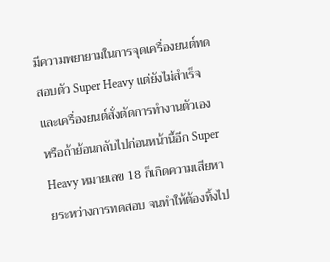มีความพยายามในการจุดเครื่องยนต์ทดสอบตัว Super Heavy แต่ยังไม่สำเร็จและเครื่องยนต์สั่งตัดการทำงานตัวเอง หรือถ้าย้อนกลับไปก่อนหน้านี้อีก Super Heavy หมายเลข 18 ก็เกิดความเสียหายระหว่างการทดสอบ จนทำให้ต้องทิ้งไป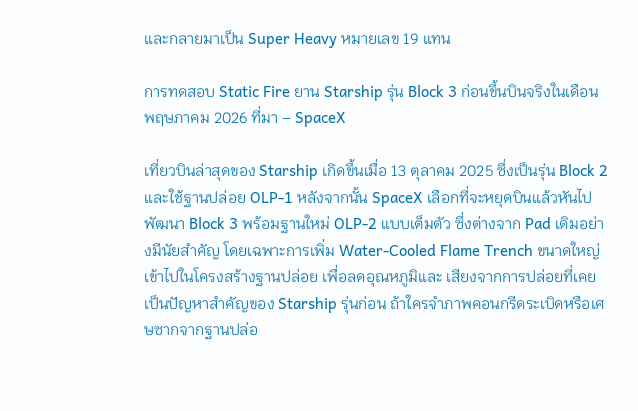และกลายมาเป็น Super Heavy หมายเลข 19 แทน

การทดสอบ Static Fire ยาน Starship รุ่น Block 3 ก่อนขึ้นบินจริงในเดือนพฤษภาคม 2026 ที่มา – SpaceX

เที่ยวบินล่าสุดของ Starship เกิดขึ้นเมื่อ 13 ตุลาคม 2025 ซึ่งเป็นรุ่น Block 2 และใช้ฐานปล่อย OLP-1 หลังจากนั้น SpaceX เลือกที่จะหยุดบินแล้วหันไปพัฒนา Block 3 พร้อมฐานใหม่ OLP-2 แบบเต็มตัว ซึ่งต่างจาก Pad เดิมอย่างมีนัยสำคัญ โดยเฉพาะการเพิ่ม Water-Cooled Flame Trench ขนาดใหญ่เข้าไปในโครงสร้างฐานปล่อย เพื่อลดอุณหภูมิและ เสียงจากการปล่อยที่เคยเป็นปัญหาสำคัญของ Starship รุ่นก่อน ถ้าใครจำภาพคอนกรีดระเบิดหรือเศษซากจากฐานปล่อ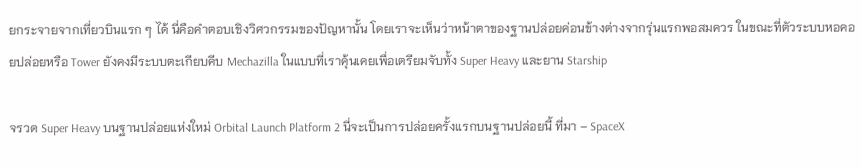ยกระจายจากเที่ยวบินแรก ๆ ได้ นี่คือคำตอบเชิงวิศวกรรมของปัญหานั้น โดยเราจะเห็นว่าหน้าตาของฐานปล่อยค่อนข้างต่างจากรุ่นแรกพอสมควร ในขณะที่ตัวระบบหอคอยปล่อยหรือ Tower ยังคงมีระบบตะเกียบคีบ Mechazilla ในแบบที่เราคุ้นเคยเพื่อเตรียมจับทั้ง Super Heavy และยาน Starship

จรวด Super Heavy บนฐานปล่อยแห่งใหม่ Orbital Launch Platform 2 นี่จะเป็นการปล่อยครั้งแรกบนฐานปล่อยนี้ ที่มา – SpaceX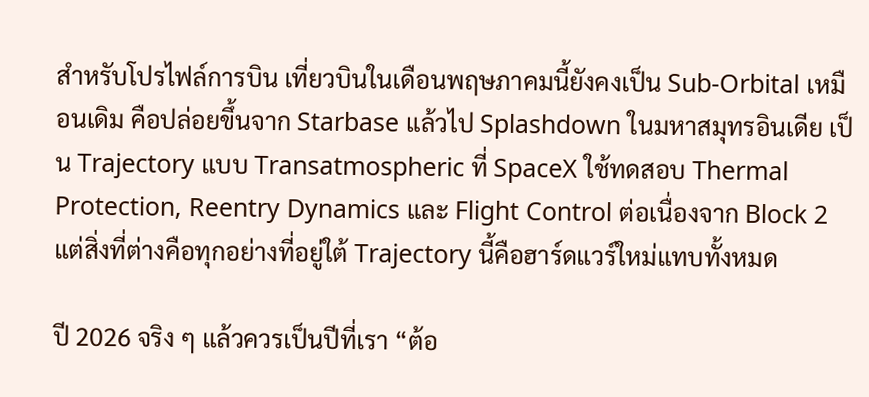สำหรับโปรไฟล์การบิน เที่ยวบินในเดือนพฤษภาคมนี้ยังคงเป็น Sub-Orbital เหมือนเดิม คือปล่อยขึ้นจาก Starbase แล้วไป Splashdown ในมหาสมุทรอินเดีย เป็น Trajectory แบบ Transatmospheric ที่ SpaceX ใช้ทดสอบ Thermal Protection, Reentry Dynamics และ Flight Control ต่อเนื่องจาก Block 2 แต่สิ่งที่ต่างคือทุกอย่างที่อยู่ใต้ Trajectory นี้คือฮาร์ดแวร์ใหม่แทบทั้งหมด

ปี 2026 จริง ๆ แล้วควรเป็นปีที่เรา “ต้อ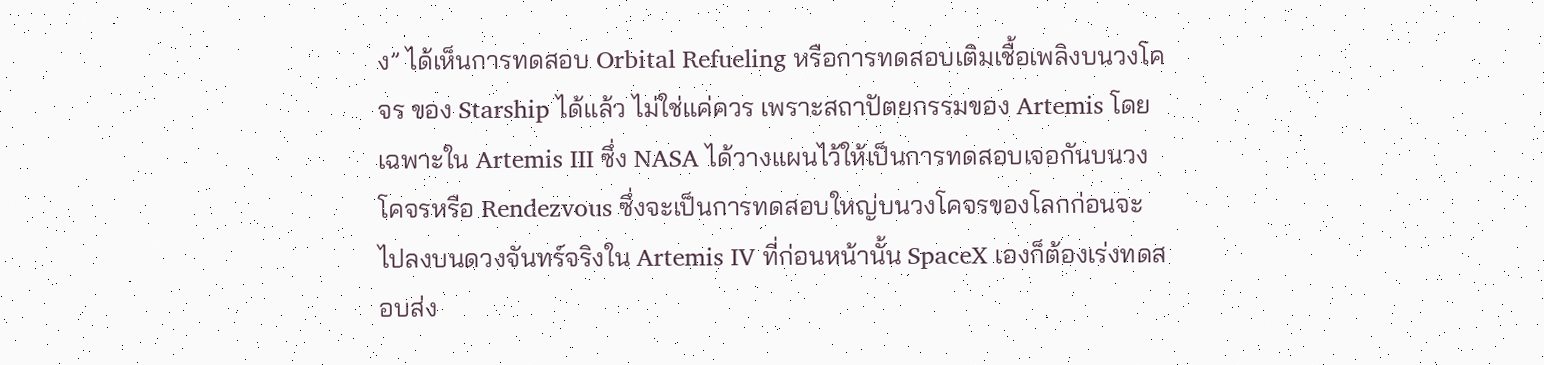ง” ได้เห็นการทดสอบ Orbital Refueling หรือการทดสอบเติมเชื้อเพลิงบนวงโคจร ของ Starship ได้แล้ว ไม่ใช่แค่ควร เพราะสถาปัตยกรรมของ Artemis โดยเฉพาะใน Artemis III ซึ่ง NASA ได้วางแผนไว้ให้เป็นการทดสอบเจอกันบนวงโคจรหรือ Rendezvous ซึ่งจะเป็นการทดสอบใหญ่บนวงโคจรของโลกก่อนจะไปลงบนดวงจันทร์จริงใน Artemis IV ที่ก่อนหน้านั้น SpaceX เองก็ต้องเร่งทดสอบส่ง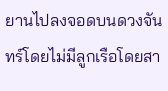ยานไปลงจอดบนดวงจันทร์โดยไม่มีลูกเรือโดยสา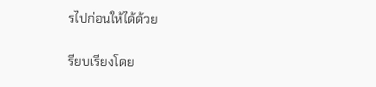รไปก่อนให้ได้ด้วย

รียบเรียงโดย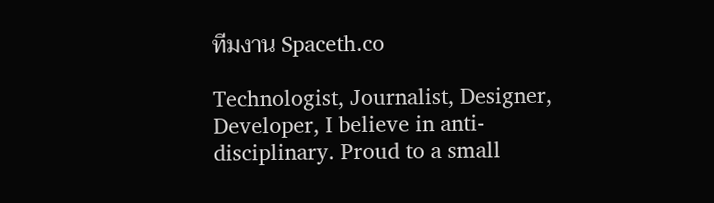ทีมงาน Spaceth.co

Technologist, Journalist, Designer, Developer, I believe in anti-disciplinary. Proud to a small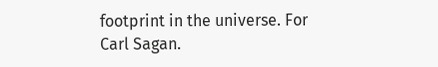footprint in the universe. For Carl Sagan.